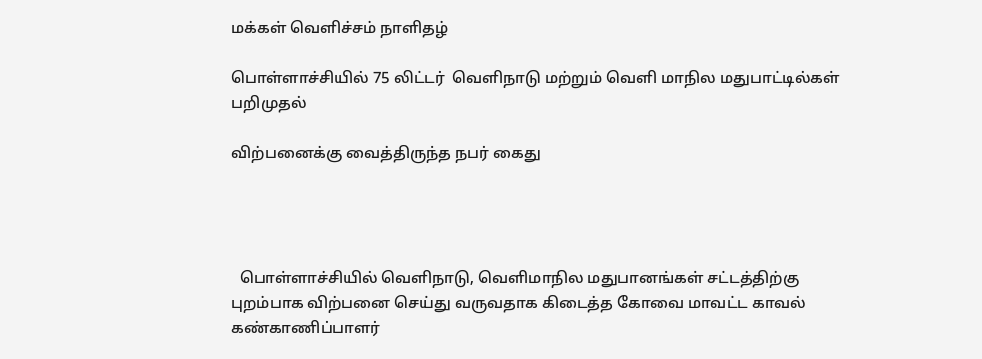மக்கள் வெளிச்சம் நாளிதழ்

பொள்ளாச்சியில் 75 லிட்டர்  வெளிநாடு மற்றும் வெளி மாநில மதுபாட்டில்கள் பறிமுதல்

விற்பனைக்கு வைத்திருந்த நபர் கைது




  பொள்ளாச்சியில் வெளிநாடு, வெளிமாநில மதுபானங்கள் சட்டத்திற்கு புறம்பாக விற்பனை செய்து வருவதாக கிடைத்த கோவை மாவட்ட காவல் கண்காணிப்பாளர்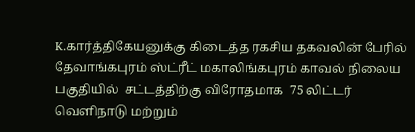K.கார்த்திகேயனுக்கு கிடைத்த ரகசிய தகவலின் பேரில் தேவாங்கபுரம் ஸ்ட்ரீட் மகாலிங்கபுரம் காவல் நிலைய பகுதியில்  சட்டத்திற்கு விரோதமாக  75 லிட்டர் வெளிநாடு மற்றும்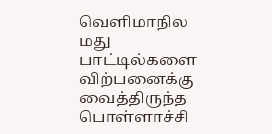வெளிமாநில மது பாட்டில்களை   விற்பனைக்கு வைத்திருந்த பொள்ளாச்சி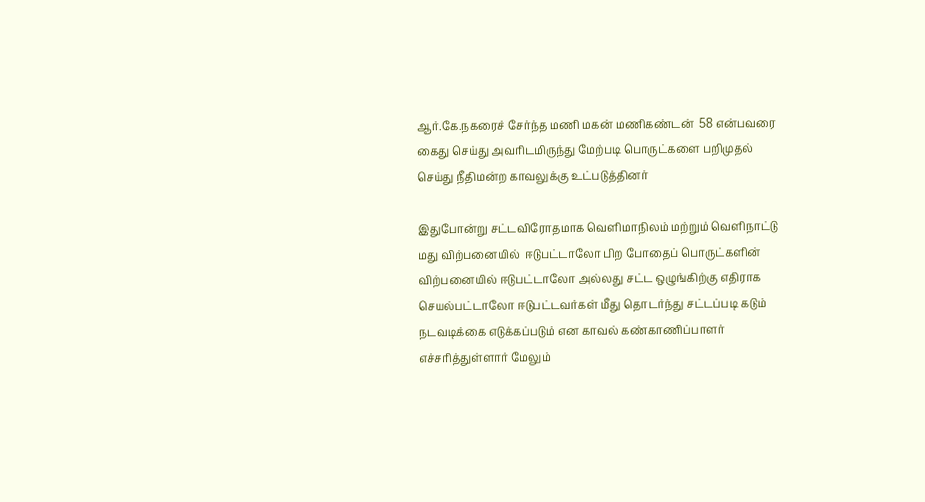ஆர்.கே.நகரைச் சேர்ந்த மணி மகன் மணிகண்டன்  58 என்பவரை கைது செய்து அவரிடமிருந்து மேற்படி பொருட்களை பறிமுதல் செய்து நீதிமன்ற காவலுக்கு உட்படுத்தினர்

இதுபோன்று சட்டவிரோதமாக வெளிமாநிலம் மற்றும் வெளிநாட்டு மது விற்பனையில்  ஈடுபட்டாலோ பிற போதைப் பொருட்களின் விற்பனையில் ஈடுபட்டாலோ அல்லது சட்ட ஒழுங்கிற்கு எதிராக செயல்பட்டாலோ ஈடுபட்டவர்கள் மீது தொடர்ந்து சட்டப்படி கடும் நடவடிக்கை எடுக்கப்படும் என காவல் கண்காணிப்பாளர்  எச்சரித்துள்ளார் மேலும்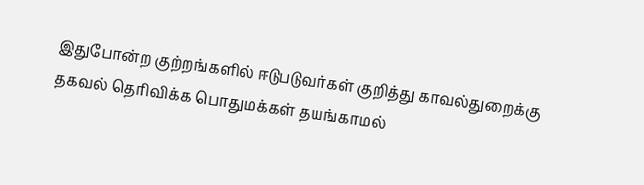இதுபோன்ற குற்றங்களில் ஈடுபடுவர்கள் குறித்து காவல்துறைக்கு தகவல் தெரிவிக்க பொதுமக்கள் தயங்காமல்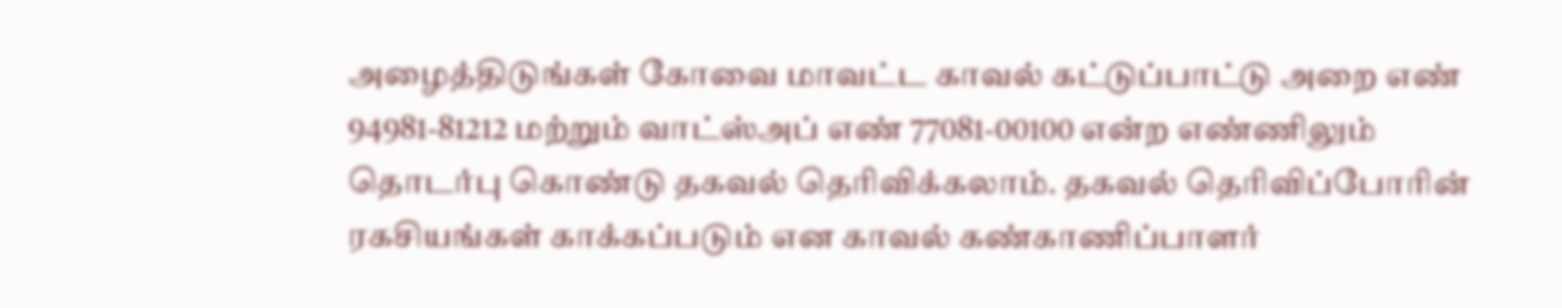அழைத்திடுங்கள் கோவை மாவட்ட காவல் கட்டுப்பாட்டு அறை எண் 94981-81212 மற்றும் வாட்ஸ்அப் எண் 77081-00100 என்ற எண்ணிலும் தொடர்பு கொண்டு தகவல் தெரிவிக்கலாம். தகவல் தெரிவிப்போரின் ரகசியங்கள் காக்கப்படும் என காவல் கண்காணிப்பாளர்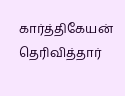கார்த்திகேயன் தெரிவித்தார்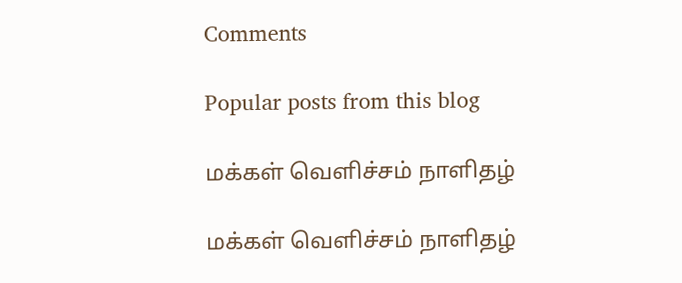Comments

Popular posts from this blog

மக்கள் வெளிச்சம் நாளிதழ்

மக்கள் வெளிச்சம் நாளிதழ்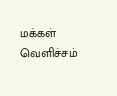மக்கள் வெளிச்சம்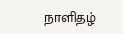நாளிதழ்